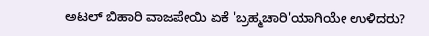ಅಟಲ್ ಬಿಹಾರಿ ವಾಜಪೇಯಿ ಏಕೆ 'ಬ್ರಹ್ಮಚಾರಿ'ಯಾಗಿಯೇ ಉಳಿದರು?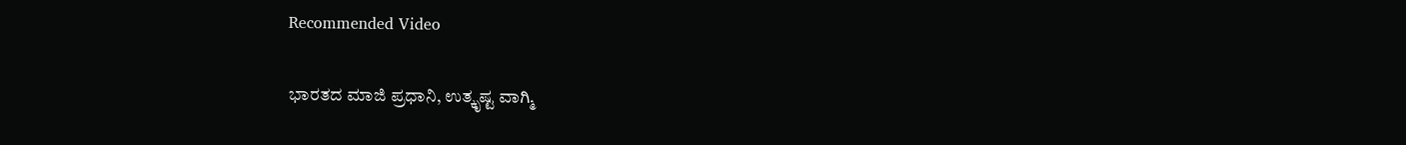Recommended Video

ಭಾರತದ ಮಾಜಿ ಪ್ರಧಾನಿ, ಉತ್ಕೃಷ್ಟ ವಾಗ್ಮಿ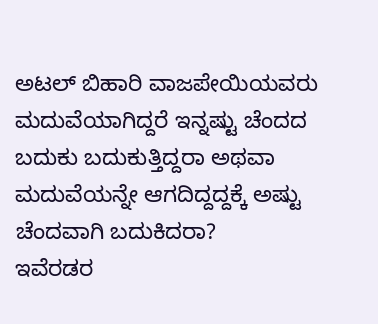ಅಟಲ್ ಬಿಹಾರಿ ವಾಜಪೇಯಿಯವರು ಮದುವೆಯಾಗಿದ್ದರೆ ಇನ್ನಷ್ಟು ಚೆಂದದ ಬದುಕು ಬದುಕುತ್ತಿದ್ದರಾ ಅಥವಾ ಮದುವೆಯನ್ನೇ ಆಗದಿದ್ದದ್ದಕ್ಕೆ ಅಷ್ಟು ಚೆಂದವಾಗಿ ಬದುಕಿದರಾ?
ಇವೆರಡರ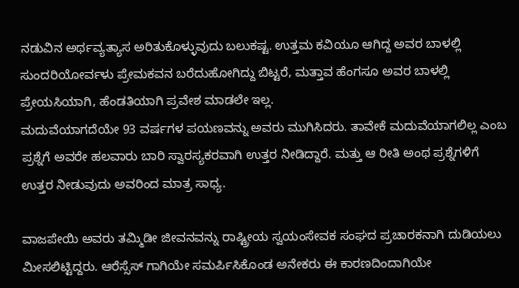ನಡುವಿನ ಅರ್ಥವ್ಯತ್ಯಾಸ ಅರಿತುಕೊಳ್ಳುವುದು ಬಲುಕಷ್ಟ. ಉತ್ತಮ ಕವಿಯೂ ಆಗಿದ್ದ ಅವರ ಬಾಳಲ್ಲಿ ಸುಂದರಿಯೋರ್ವಳು ಪ್ರೇಮಕವನ ಬರೆದುಹೋಗಿದ್ದು ಬಿಟ್ಟರೆ, ಮತ್ತಾವ ಹೆಂಗಸೂ ಅವರ ಬಾಳಲ್ಲಿ ಪ್ರೇಯಸಿಯಾಗಿ, ಹೆಂಡತಿಯಾಗಿ ಪ್ರವೇಶ ಮಾಡಲೇ ಇಲ್ಲ.
ಮದುವೆಯಾಗದೆಯೇ 93 ವರ್ಷಗಳ ಪಯಣವನ್ನು ಅವರು ಮುಗಿಸಿದರು. ತಾವೇಕೆ ಮದುವೆಯಾಗಲಿಲ್ಲ ಎಂಬ ಪ್ರಶ್ನೆಗೆ ಅವರೇ ಹಲವಾರು ಬಾರಿ ಸ್ವಾರಸ್ಯಕರವಾಗಿ ಉತ್ತರ ನೀಡಿದ್ದಾರೆ. ಮತ್ತು ಆ ರೀತಿ ಅಂಥ ಪ್ರಶ್ನೆಗಳಿಗೆ ಉತ್ತರ ನೀಡುವುದು ಅವರಿಂದ ಮಾತ್ರ ಸಾಧ್ಯ.

ವಾಜಪೇಯಿ ಅವರು ತಮ್ಮಿಡೀ ಜೀವನವನ್ನು ರಾಷ್ಟ್ರೀಯ ಸ್ವಯಂಸೇವಕ ಸಂಘದ ಪ್ರಚಾರಕನಾಗಿ ದುಡಿಯಲು ಮೀಸಲಿಟ್ಟಿದ್ದರು. ಆರೆಸ್ಸೆಸ್ ಗಾಗಿಯೇ ಸಮರ್ಪಿಸಿಕೊಂಡ ಅನೇಕರು ಈ ಕಾರಣದಿಂದಾಗಿಯೇ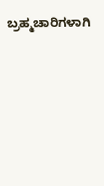ಬ್ರಹ್ಮಚಾರಿಗಳಾಗಿ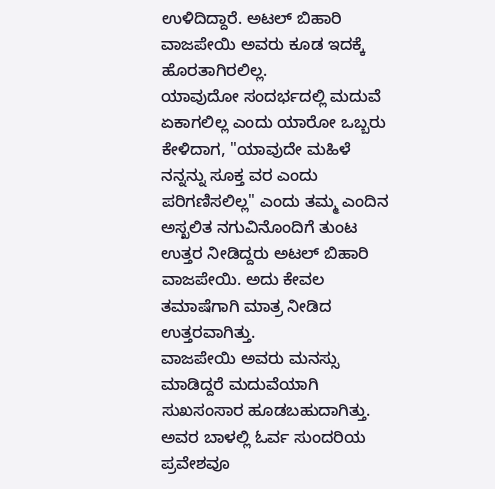ಉಳಿದಿದ್ದಾರೆ. ಅಟಲ್ ಬಿಹಾರಿ ವಾಜಪೇಯಿ ಅವರು ಕೂಡ ಇದಕ್ಕೆ ಹೊರತಾಗಿರಲಿಲ್ಲ.
ಯಾವುದೋ ಸಂದರ್ಭದಲ್ಲಿ ಮದುವೆ ಏಕಾಗಲಿಲ್ಲ ಎಂದು ಯಾರೋ ಒಬ್ಬರು ಕೇಳಿದಾಗ, "ಯಾವುದೇ ಮಹಿಳೆ ನನ್ನನ್ನು ಸೂಕ್ತ ವರ ಎಂದು ಪರಿಗಣಿಸಲಿಲ್ಲ" ಎಂದು ತಮ್ಮ ಎಂದಿನ ಅಸ್ಖಲಿತ ನಗುವಿನೊಂದಿಗೆ ತುಂಟ ಉತ್ತರ ನೀಡಿದ್ದರು ಅಟಲ್ ಬಿಹಾರಿ ವಾಜಪೇಯಿ. ಅದು ಕೇವಲ ತಮಾಷೆಗಾಗಿ ಮಾತ್ರ ನೀಡಿದ ಉತ್ತರವಾಗಿತ್ತು.
ವಾಜಪೇಯಿ ಅವರು ಮನಸ್ಸು ಮಾಡಿದ್ದರೆ ಮದುವೆಯಾಗಿ ಸುಖಸಂಸಾರ ಹೂಡಬಹುದಾಗಿತ್ತು. ಅವರ ಬಾಳಲ್ಲಿ ಓರ್ವ ಸುಂದರಿಯ ಪ್ರವೇಶವೂ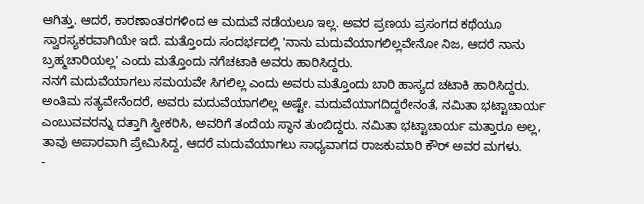ಆಗಿತ್ತು. ಆದರೆ, ಕಾರಣಾಂತರಗಳಿಂದ ಆ ಮದುವೆ ನಡೆಯಲೂ ಇಲ್ಲ. ಅವರ ಪ್ರಣಯ ಪ್ರಸಂಗದ ಕಥೆಯೂ ಸ್ವಾರಸ್ಯಕರವಾಗಿಯೇ ಇದೆ. ಮತ್ತೊಂದು ಸಂದರ್ಭದಲ್ಲಿ 'ನಾನು ಮದುವೆಯಾಗಲಿಲ್ಲವೇನೋ ನಿಜ, ಆದರೆ ನಾನು ಬ್ರಹ್ಮಚಾರಿಯಲ್ಲ' ಎಂದು ಮತ್ತೊಂದು ನಗೆಚಟಾಕಿ ಅವರು ಹಾರಿಸಿದ್ದರು.
ನನಗೆ ಮದುವೆಯಾಗಲು ಸಮಯವೇ ಸಿಗಲಿಲ್ಲ ಎಂದು ಅವರು ಮತ್ತೊಂದು ಬಾರಿ ಹಾಸ್ಯದ ಚಟಾಕಿ ಹಾರಿಸಿದ್ದರು. ಅಂತಿಮ ಸತ್ಯವೇನೆಂದರೆ, ಅವರು ಮದುವೆಯಾಗಲಿಲ್ಲ ಅಷ್ಟೇ. ಮದುವೆಯಾಗದಿದ್ದರೇನಂತೆ, ನಮಿತಾ ಭಟ್ಟಾಚಾರ್ಯ ಎಂಬುವವರನ್ನು ದತ್ತಾಗಿ ಸ್ವೀಕರಿಸಿ, ಅವರಿಗೆ ತಂದೆಯ ಸ್ಥಾನ ತುಂಬಿದ್ದರು. ನಮಿತಾ ಭಟ್ಟಾಚಾರ್ಯ ಮತ್ತಾರೂ ಅಲ್ಲ, ತಾವು ಅಪಾರವಾಗಿ ಪ್ರೇಮಿಸಿದ್ದ, ಆದರೆ ಮದುವೆಯಾಗಲು ಸಾಧ್ಯವಾಗದ ರಾಜಕುಮಾರಿ ಕೌರ್ ಅವರ ಮಗಳು.
-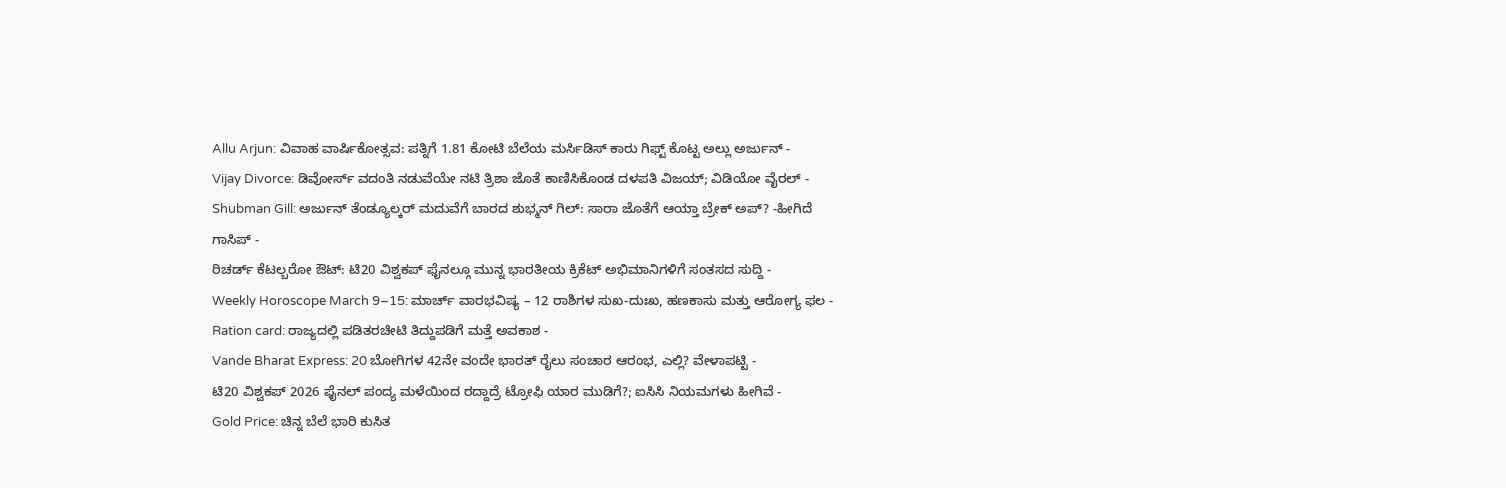Allu Arjun: ವಿವಾಹ ವಾರ್ಷಿಕೋತ್ಸವ: ಪತ್ನಿಗೆ 1.81 ಕೋಟಿ ಬೆಲೆಯ ಮರ್ಸಿಡಿಸ್ ಕಾರು ಗಿಫ್ಟ್ ಕೊಟ್ಟ ಅಲ್ಲು ಅರ್ಜುನ್ -
Vijay Divorce: ಡಿವೋರ್ಸ್ ವದಂತಿ ನಡುವೆಯೇ ನಟಿ ತ್ರಿಶಾ ಜೊತೆ ಕಾಣಿಸಿಕೊಂಡ ದಳಪತಿ ವಿಜಯ್; ವಿಡಿಯೋ ವೈರಲ್ -
Shubman Gill: ಅರ್ಜುನ್ ತೆಂಡ್ಯೂಲ್ಕರ್ ಮದುವೆಗೆ ಬಾರದ ಶುಭ್ಮನ್ ಗಿಲ್: ಸಾರಾ ಜೊತೆಗೆ ಆಯ್ತಾ ಬ್ರೇಕ್ ಅಪ್? -ಹೀಗಿದೆ ಗಾಸಿಪ್ -
ರಿಚರ್ಡ್ ಕೆಟಲ್ಬರೋ ಔಟ್: ಟಿ20 ವಿಶ್ವಕಪ್ ಫೈನಲ್ಗೂ ಮುನ್ನ ಭಾರತೀಯ ಕ್ರಿಕೆಟ್ ಅಭಿಮಾನಿಗಳಿಗೆ ಸಂತಸದ ಸುದ್ದಿ -
Weekly Horoscope March 9–15: ಮಾರ್ಚ್ ವಾರಭವಿಷ್ಯ – 12 ರಾಶಿಗಳ ಸುಖ-ದುಃಖ, ಹಣಕಾಸು ಮತ್ತು ಆರೋಗ್ಯ ಫಲ -
Ration card: ರಾಜ್ಯದಲ್ಲಿ ಪಡಿತರಚೀಟಿ ತಿದ್ದುಪಡಿಗೆ ಮತ್ತೆ ಅವಕಾಶ -
Vande Bharat Express: 20 ಬೋಗಿಗಳ 42ನೇ ವಂದೇ ಭಾರತ್ ರೈಲು ಸಂಚಾರ ಆರಂಭ, ಎಲ್ಲಿ? ವೇಳಾಪಟ್ಟಿ -
ಟಿ20 ವಿಶ್ವಕಪ್ 2026 ಫೈನಲ್ ಪಂದ್ಯ ಮಳೆಯಿಂದ ರದ್ದಾದ್ರೆ ಟ್ರೋಫಿ ಯಾರ ಮುಡಿಗೆ?; ಐಸಿಸಿ ನಿಯಮಗಳು ಹೀಗಿವೆ -
Gold Price: ಚಿನ್ನ ಬೆಲೆ ಭಾರಿ ಕುಸಿತ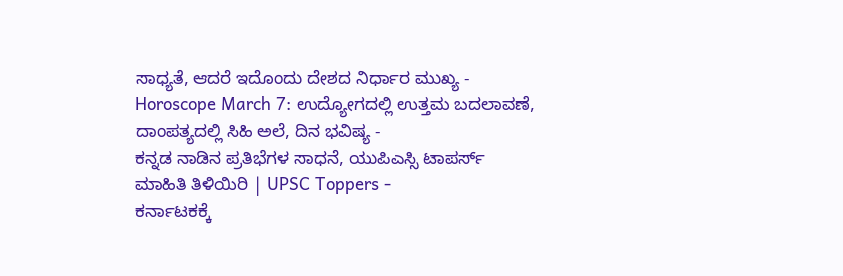ಸಾಧ್ಯತೆ, ಆದರೆ ಇದೊಂದು ದೇಶದ ನಿರ್ಧಾರ ಮುಖ್ಯ -
Horoscope March 7: ಉದ್ಯೋಗದಲ್ಲಿ ಉತ್ತಮ ಬದಲಾವಣೆ, ದಾಂಪತ್ಯದಲ್ಲಿ ಸಿಹಿ ಅಲೆ, ದಿನ ಭವಿಷ್ಯ -
ಕನ್ನಡ ನಾಡಿನ ಪ್ರತಿಭೆಗಳ ಸಾಧನೆ, ಯುಪಿಎಸ್ಸಿ ಟಾಪರ್ಸ್ ಮಾಹಿತಿ ತಿಳಿಯಿರಿ | UPSC Toppers -
ಕರ್ನಾಟಕಕ್ಕೆ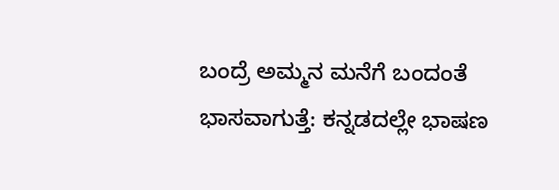ಬಂದ್ರೆ ಅಮ್ಮನ ಮನೆಗೆ ಬಂದಂತೆ ಭಾಸವಾಗುತ್ತೆ: ಕನ್ನಡದಲ್ಲೇ ಭಾಷಣ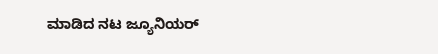ಮಾಡಿದ ನಟ ಜ್ಯೂನಿಯರ್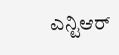ಎನ್ಟಿಆರ್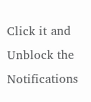Click it and Unblock the Notifications